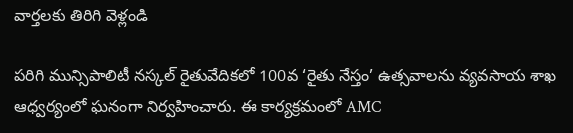వార్తలకు తిరిగి వెళ్లండి

పరిగి మున్సిపాలిటీ నస్కల్ రైతువేదికలో 100వ ‘రైతు నేస్తం’ ఉత్సవాలను వ్యవసాయ శాఖ ఆధ్వర్యంలో ఘనంగా నిర్వహించారు. ఈ కార్యక్రమంలో AMC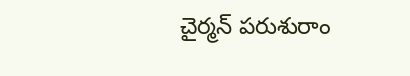చైర్మన్ పరుశురాం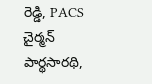రెడ్డి, PACS చైర్మన్ పార్థసారథి,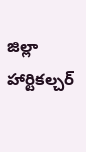జిల్లా హార్టికల్చర్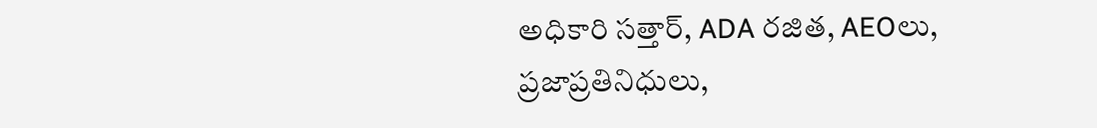అధికారి సత్తార్, ADA రజిత, AEOలు, ప్రజాప్రతినిధులు,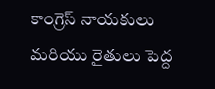కాంగ్రెస్ నాయకులు మరియు రైతులు పెద్ద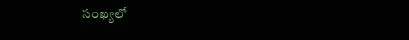సంఖ్యలో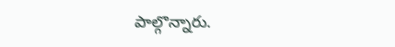పాల్గొన్నారు.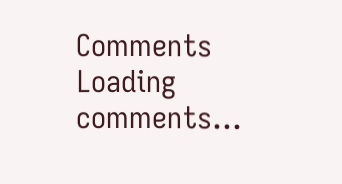Comments
Loading comments...